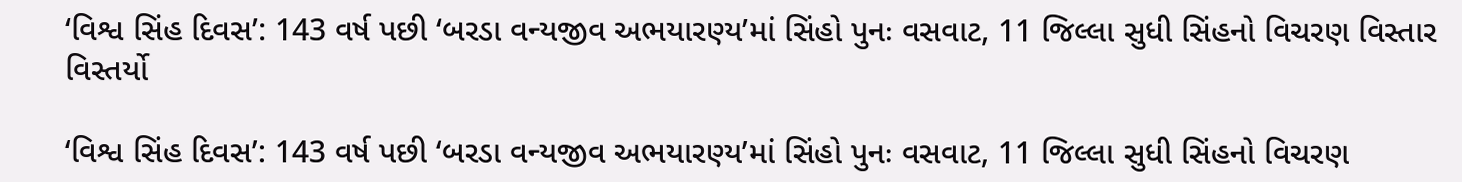‘વિશ્વ સિંહ દિવસ’: 143 વર્ષ પછી ‘બરડા વન્યજીવ અભયારણ્ય’માં સિંહો પુનઃ વસવાટ, 11 જિલ્લા સુધી સિંહનો વિચરણ વિસ્તાર વિસ્તર્યો

‘વિશ્વ સિંહ દિવસ’: 143 વર્ષ પછી ‘બરડા વન્યજીવ અભયારણ્ય’માં સિંહો પુનઃ વસવાટ, 11 જિલ્લા સુધી સિંહનો વિચરણ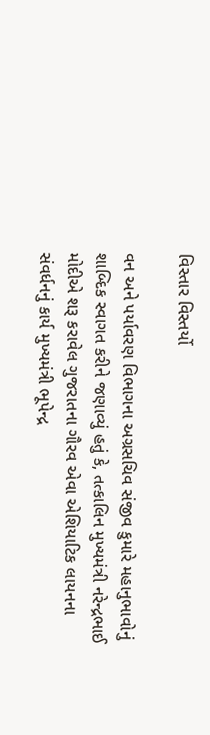વિસ્તાર વિસ્તર્યો

વન અને પર્યાવરણ વિભાગના અગ્રસચિવ સંજીવ કુમારે મહાનુભાવોનું શાબ્દિક સ્વાગત કરીને જણાવ્યું હતું કે, તત્કાલિન મુખ્યમંત્રી નરેન્દ્રભાઈ મોદીએ શરૂ કરાવેલ ગુજરાતના ગૌરવ એવા એશિયાટિક લાયનના સંવર્ધનનું કાર્ય મુખ્યમંત્રી ભૂપેન્દ્ર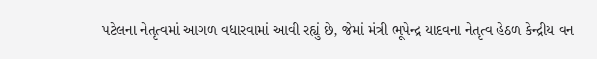પટેલના નેતૃત્વમાં આગળ વધારવામાં આવી રહ્યું છે, જેમાં મંત્રી ભૂપેન્દ્ર યાદવના નેતૃત્વ હેઠળ કેન્દ્રીય વન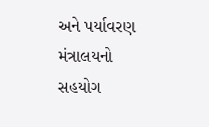અને પર્યાવરણ મંત્રાલયનો સહયોગ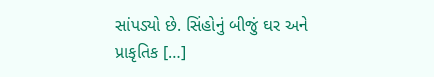સાંપડ્યો છે. સિંહોનું બીજું ઘર અને પ્રાકૃતિક […]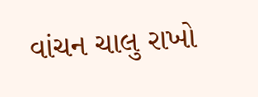વાંચન ચાલુ રાખો